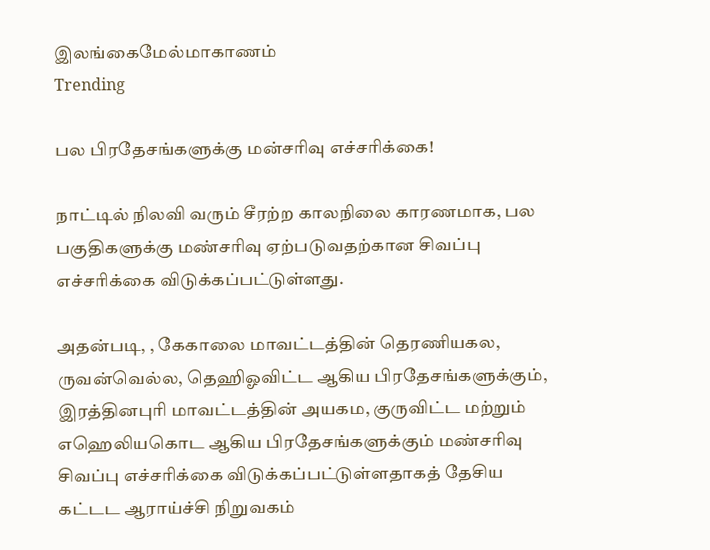இலங்கைமேல்மாகாணம்
Trending

பல பிரதேசங்களுக்கு மன்சரிவு எச்சரிக்கை!

நாட்டில் நிலவி வரும் சீரற்ற காலநிலை காரணமாக, பல பகுதிகளுக்கு மண்சரிவு ஏற்படுவதற்கான சிவப்பு எச்சரிக்கை விடுக்கப்பட்டுள்ளது.

அதன்படி, , கேகாலை மாவட்டத்தின் தெரணியகல, ருவன்வெல்ல, தெஹிஓவிட்ட ஆகிய பிரதேசங்களுக்கும், இரத்தினபுரி மாவட்டத்தின் அயகம, குருவிட்ட மற்றும் எஹெலியகொட ஆகிய பிரதேசங்களுக்கும் மண்சரிவு சிவப்பு எச்சரிக்கை விடுக்கப்பட்டுள்ளதாகத் தேசிய கட்டட ஆராய்ச்சி நிறுவகம்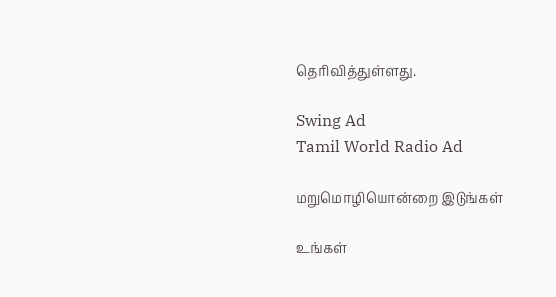தெரிவித்துள்ளது.

Swing Ad
Tamil World Radio Ad

மறுமொழியொன்றை இடுங்கள்

உங்கள்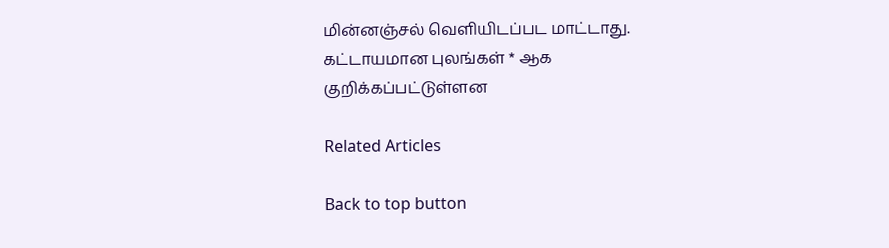மின்னஞ்சல் வௌியிடப்பட மாட்டாது. கட்டாயமான புலங்கள் * ஆக குறிக்கப்பட்டுள்ளன

Related Articles

Back to top button